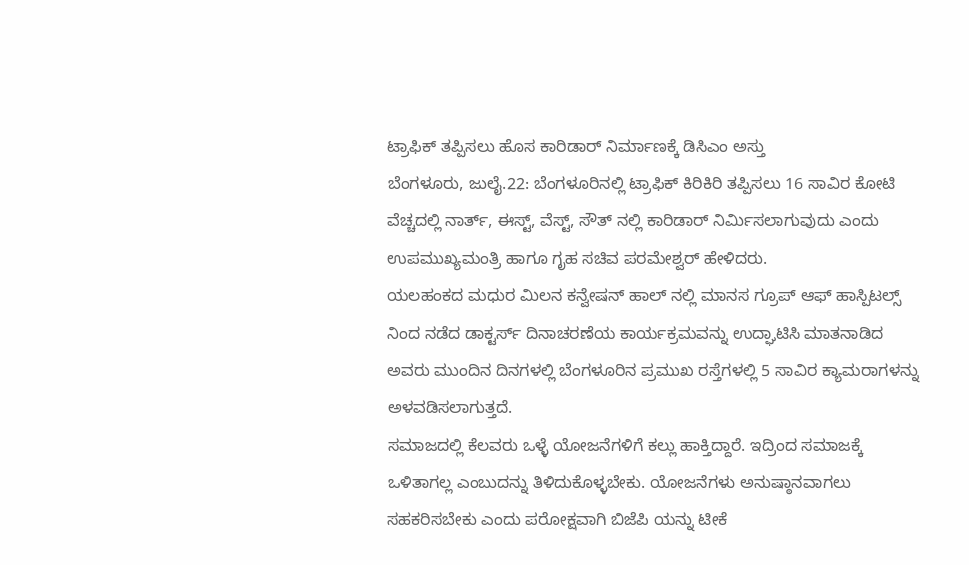ಟ್ರಾಫಿಕ್ ತಪ್ಪಿಸಲು ಹೊಸ ಕಾರಿಡಾರ್ ನಿರ್ಮಾಣಕ್ಕೆ ಡಿಸಿಎಂ ಅಸ್ತು
ಬೆಂಗಳೂರು, ಜುಲೈ.22: ಬೆಂಗಳೂರಿನಲ್ಲಿ ಟ್ರಾಫಿಕ್ ಕಿರಿಕಿರಿ ತಪ್ಪಿಸಲು 16 ಸಾವಿರ ಕೋಟಿ ವೆಚ್ಚದಲ್ಲಿ ನಾರ್ತ್, ಈಸ್ಟ್, ವೆಸ್ಟ್, ಸೌತ್ ನಲ್ಲಿ ಕಾರಿಡಾರ್ ನಿರ್ಮಿಸಲಾಗುವುದು ಎಂದು ಉಪಮುಖ್ಯಮಂತ್ರಿ ಹಾಗೂ ಗೃಹ ಸಚಿವ ಪರಮೇಶ್ವರ್ ಹೇಳಿದರು.
ಯಲಹಂಕದ ಮಧುರ ಮಿಲನ ಕನ್ವೇಷನ್ ಹಾಲ್ ನಲ್ಲಿ ಮಾನಸ ಗ್ರೂಪ್ ಆಫ್ ಹಾಸ್ಪಿಟಲ್ಸ್ ನಿಂದ ನಡೆದ ಡಾಕ್ಟರ್ಸ್ ದಿನಾಚರಣೆಯ ಕಾರ್ಯಕ್ರಮವನ್ನು ಉದ್ಘಾಟಿಸಿ ಮಾತನಾಡಿದ ಅವರು ಮುಂದಿನ ದಿನಗಳಲ್ಲಿ ಬೆಂಗಳೂರಿನ ಪ್ರಮುಖ ರಸ್ತೆಗಳಲ್ಲಿ 5 ಸಾವಿರ ಕ್ಯಾಮರಾಗಳನ್ನು ಅಳವಡಿಸಲಾಗುತ್ತದೆ.
ಸಮಾಜದಲ್ಲಿ ಕೆಲವರು ಒಳ್ಳೆ ಯೋಜನೆಗಳಿಗೆ ಕಲ್ಲು ಹಾಕ್ತಿದ್ದಾರೆ. ಇದ್ರಿಂದ ಸಮಾಜಕ್ಕೆ ಒಳಿತಾಗಲ್ಲ ಎಂಬುದನ್ನು ತಿಳಿದುಕೊಳ್ಳಬೇಕು. ಯೋಜನೆಗಳು ಅನುಷ್ಠಾನವಾಗಲು ಸಹಕರಿಸಬೇಕು ಎಂದು ಪರೋಕ್ಷವಾಗಿ ಬಿಜೆಪಿ ಯನ್ನು ಟೀಕೆ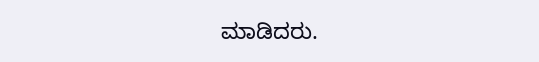ಮಾಡಿದರು.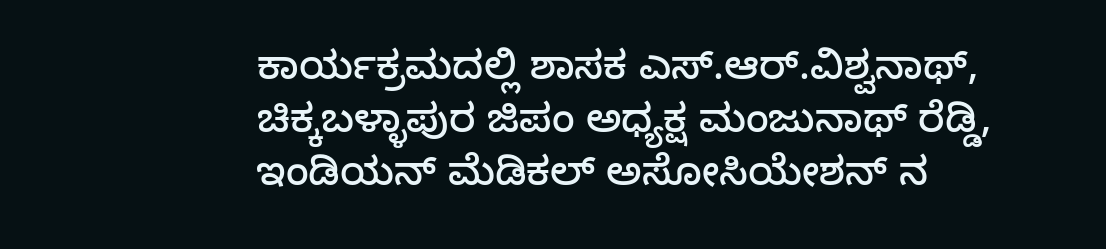ಕಾರ್ಯಕ್ರಮದಲ್ಲಿ ಶಾಸಕ ಎಸ್.ಆರ್.ವಿಶ್ವನಾಥ್, ಚಿಕ್ಕಬಳ್ಳಾಪುರ ಜಿಪಂ ಅಧ್ಯಕ್ಷ ಮಂಜುನಾಥ್ ರೆಡ್ಡಿ, ಇಂಡಿಯನ್ ಮೆಡಿಕಲ್ ಅಸೋಸಿಯೇಶನ್ ನ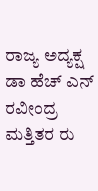ರಾಜ್ಯ ಅದ್ಯಕ್ಷ ಡಾ ಹೆಚ್ ಎನ್ ರವೀಂದ್ರ ಮತ್ತಿತರ ರು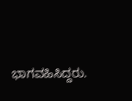ಭಾಗವಹಿಸಿದ್ದರು.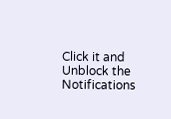Click it and Unblock the Notifications